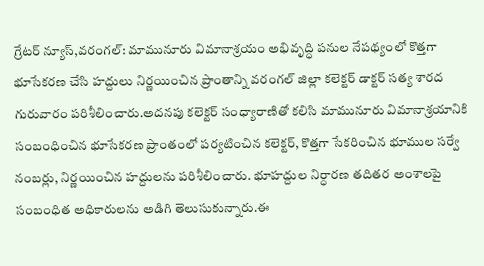గ్రేటర్ న్యూస్,వరంగల్: మామునూరు విమానాశ్రయం అభివృద్ధి పనుల నేపథ్యంలో కొత్తగా భూసేకరణ చేసి హద్దులు నిర్ణయించిన ప్రాంతాన్ని వరంగల్ జిల్లా కలెక్టర్ డాక్టర్ సత్య శారద గురువారం పరిశీలించారు.అదనపు కలెక్టర్ సంధ్యారాణితో కలిసి మామునూరు విమానాశ్రయానికి సంబంధించిన భూసేకరణ ప్రాంతంలో పర్యటించిన కలెక్టర్, కొత్తగా సేకరించిన భూముల సర్వే నంబర్లు, నిర్ణయించిన హద్దులను పరిశీలించారు. భూహద్దుల నిర్ధారణ తదితర అంశాలపై సంబంధిత అధికారులను అడిగి తెలుసుకున్నారు.ఈ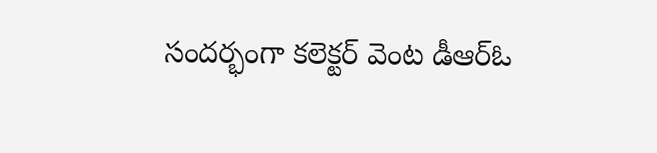సందర్భంగా కలెక్టర్ వెంట డీఆర్ఓ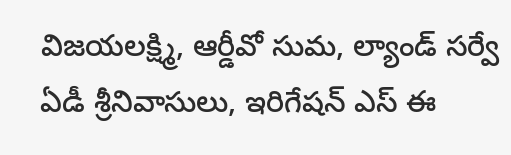విజయలక్ష్మి, ఆర్డీవో సుమ, ల్యాండ్ సర్వే ఏడీ శ్రీనివాసులు, ఇరిగేషన్ ఎస్ ఈ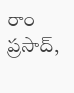రాం ప్రసాద్,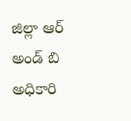జిల్లా ఆర్ అండ్ బి అధికారి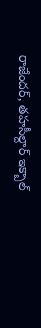రాజేందర్, తహసీల్దార్ ఇక్బాల్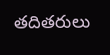తదితరులు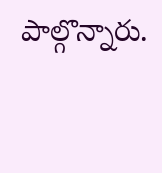పాల్గొన్నారు.